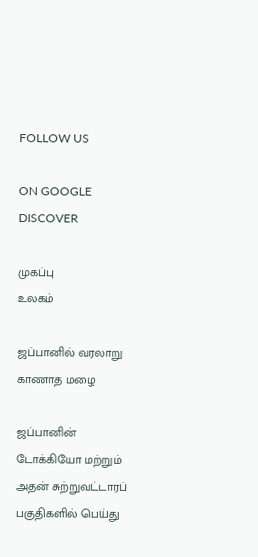FOLLOW US

ON GOOGLE DISCOVER

முகப்பு
உலகம்

ஜப்பானில் வரலாறு காணாத மழை

ஜப்பானின் டோக்கியோ மற்றும் அதன் சுற்றுவட்டாரப் பகுதிகளில் பெய்து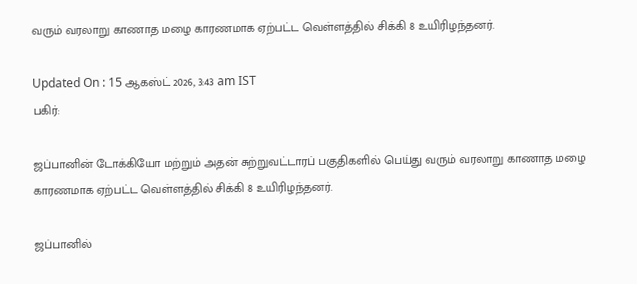வரும் வரலாறு காணாத மழை காரணமாக ஏற்பட்ட வெள்ளத்தில் சிக்கி 8 உயிரிழந்தனர்.

Updated On : 15 ஆகஸ்ட் 2026, 3:43 am IST
பகிர்:

ஜப்பானின் டோக்கியோ மற்றும் அதன் சுற்றுவட்டாரப் பகுதிகளில் பெய்து வரும் வரலாறு காணாத மழை காரணமாக ஏற்பட்ட வெள்ளத்தில் சிக்கி 8 உயிரிழந்தனர்.

ஜப்பானில்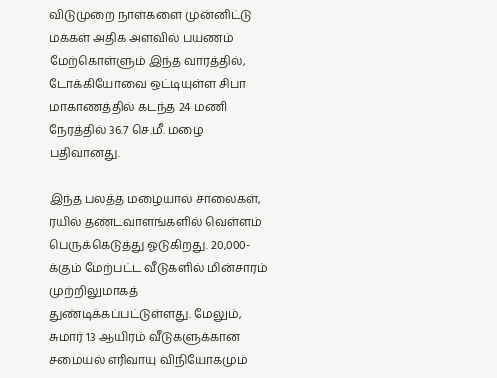விடுமுறை நாள்களை முன்னிட்டு மக்கள் அதிக அளவில் பயணம் மேற்கொள்ளும் இந்த வாரத்தில், டோக்கியோவை ஒட்டியுள்ள சிபா மாகாணத்தில் கடந்த 24 மணி நேரத்தில் 36.7 செ.மீ. மழை பதிவானது.

இந்த பலத்த மழையால் சாலைகள், ரயில் தண்டவாளங்களில் வெள்ளம் பெருக்கெடுத்து ஓடுகிறது. 20,000-க்கும் மேற்பட்ட வீடுகளில் மின்சாரம் முற்றிலுமாகத் துண்டிக்கப்பட்டுள்ளது. மேலும், சுமார் 13 ஆயிரம் வீடுகளுக்கான சமையல் எரிவாயு விநியோகமும்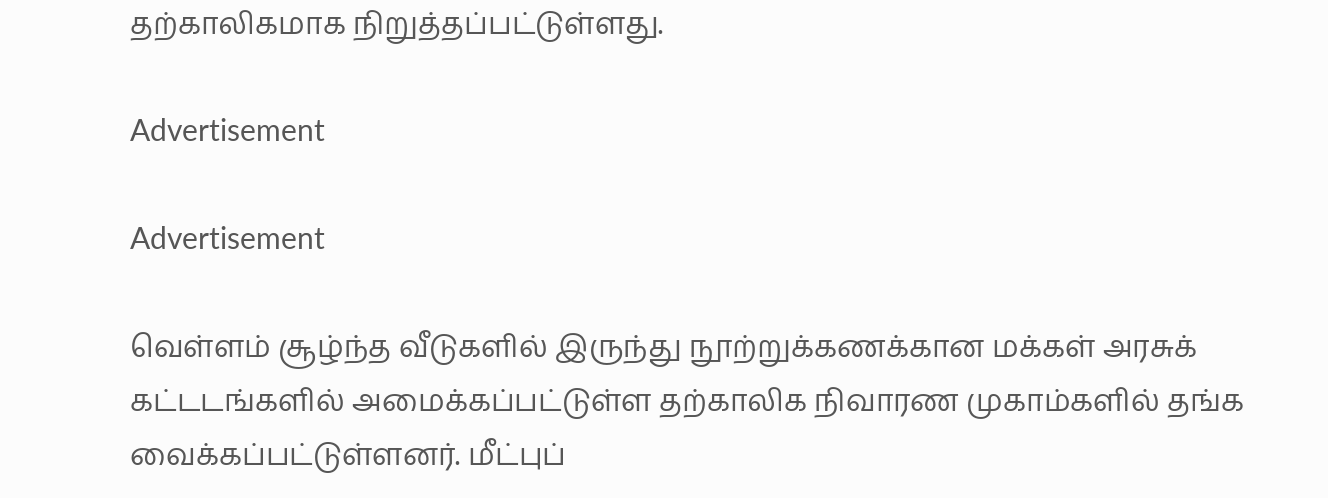தற்காலிகமாக நிறுத்தப்பட்டுள்ளது.

Advertisement

Advertisement

வெள்ளம் சூழ்ந்த வீடுகளில் இருந்து நூற்றுக்கணக்கான மக்கள் அரசுக் கட்டடங்களில் அமைக்கப்பட்டுள்ள தற்காலிக நிவாரண முகாம்களில் தங்க வைக்கப்பட்டுள்ளனர். மீட்புப்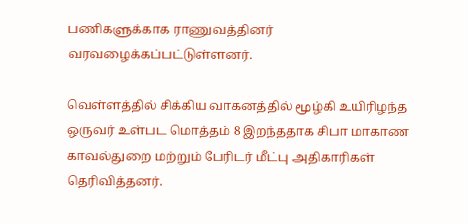பணிகளுக்காக ராணுவத்தினர் வரவழைக்கப்பட்டுள்ளனர்.

வெள்ளத்தில் சிக்கிய வாகனத்தில் மூழ்கி உயிரிழந்த ஒருவர் உள்பட மொத்தம் 8 இறந்ததாக சிபா மாகாண காவல்துறை மற்றும் பேரிடர் மீட்பு அதிகாரிகள் தெரிவித்தனர்.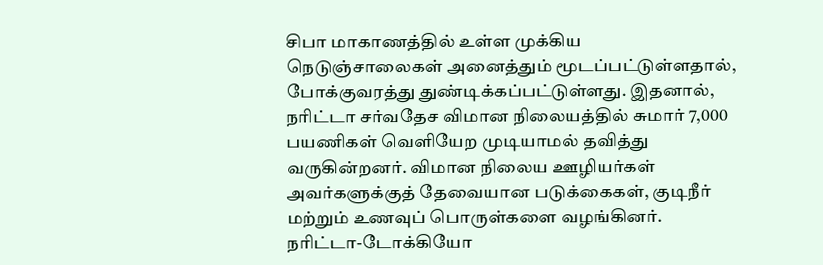சிபா மாகாணத்தில் உள்ள முக்கிய நெடுஞ்சாலைகள் அனைத்தும் மூடப்பட்டுள்ளதால், போக்குவரத்து துண்டிக்கப்பட்டுள்ளது. இதனால், நரிட்டா சர்வதேச விமான நிலையத்தில் சுமார் 7,000 பயணிகள் வெளியேற முடியாமல் தவித்து வருகின்றனர். விமான நிலைய ஊழியர்கள் அவர்களுக்குத் தேவையான படுக்கைகள், குடிநீர் மற்றும் உணவுப் பொருள்களை வழங்கினர். நரிட்டா-டோக்கியோ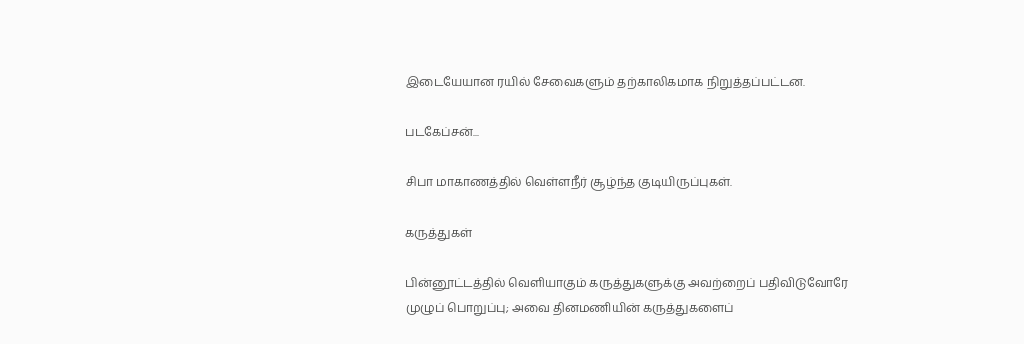இடையேயான ரயில் சேவைகளும் தற்காலிகமாக நிறுத்தப்பட்டன.

படகேப்சன்...

சிபா மாகாணத்தில் வெள்ளநீர் சூழ்ந்த குடியிருப்புகள்.

கருத்துகள்

பின்னூட்டத்தில் வெளியாகும் கருத்துகளுக்கு அவற்றைப் பதிவிடுவோரே முழுப் பொறுப்பு; அவை தினமணியின் கருத்துகளைப்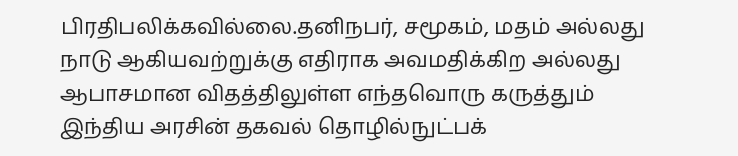பிரதிபலிக்கவில்லை.தனிநபர், சமூகம், மதம் அல்லது நாடு ஆகியவற்றுக்கு எதிராக அவமதிக்கிற அல்லது ஆபாசமான விதத்திலுள்ள எந்தவொரு கருத்தும் இந்திய அரசின் தகவல் தொழில்நுட்பக்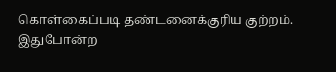கொள்கைப்படி தண்டனைக்குரிய குற்றம். இதுபோன்ற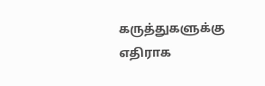கருத்துகளுக்கு எதிராக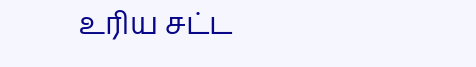உரிய சட்ட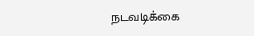நடவடிக்கை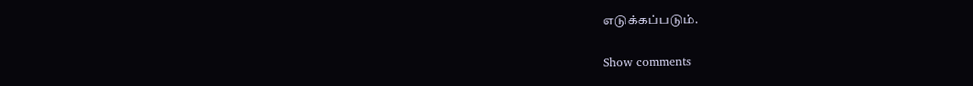எடுக்கப்படும்.

Show comments